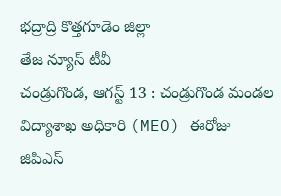భద్రాద్రి కొత్తగూడెం జిల్లా
తేజ న్యూస్ టీవీ
చండ్రుగొండ, ఆగస్ట్ 13 : చండ్రుగొండ మండల విద్యాశాఖ అధికారి (MEO) ఈరోజు జిపిఎస్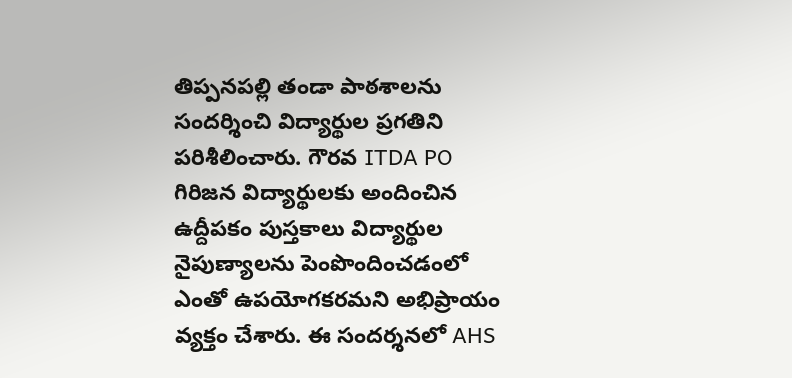తిప్పనపల్లి తండా పాఠశాలను సందర్శించి విద్యార్థుల ప్రగతిని పరిశీలించారు. గౌరవ ITDA PO గిరిజన విద్యార్థులకు అందించిన ఉద్దీపకం పుస్తకాలు విద్యార్థుల నైపుణ్యాలను పెంపొందించడంలో ఎంతో ఉపయోగకరమని అభిప్రాయం వ్యక్తం చేశారు. ఈ సందర్శనలో AHS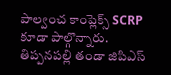పాల్వంచ కాంప్లెక్స్ SCRP కూడా పాల్గొన్నారు.
తిప్పనపల్లి తండా జిపిఎస్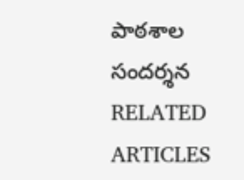పాఠశాల సందర్శన
RELATED ARTICLES